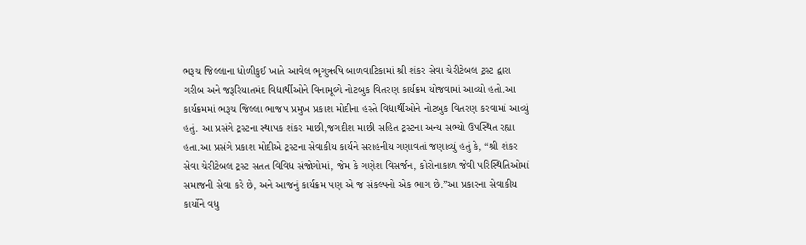ભરૂચ જિલ્લાના ધોળીકુઈ ખાતે આવેલ ભૃગુઋષિ બાળવાટિકામાં શ્રી શંકર સેવા ચેરીટેબલ ટ્રસ્ટ દ્વારા ગરીબ અને જરૂરિયાતમંદ વિદ્યાર્થીઓને વિનામૂલ્યે નોટબુક વિતરણ કાર્યક્રમ યોજવામાં આવ્યો હતો.આ કાર્યક્રમમાં ભરૂચ જિલ્લા ભાજપ પ્રમુખ પ્રકાશ મોદીના હસ્તે વિદ્યાર્થીઓને નોટબુક વિતરણ કરવામાં આવ્યું હતું. આ પ્રસંગે ટ્રસ્ટના સ્થાપક શંકર માછી,જગદીશ માછી સહિત ટ્રસ્ટના અન્ય સભ્યો ઉપસ્થિત રહ્યા હતા.આ પ્રસંગે પ્રકાશ મોદીએ ટ્રસ્ટના સેવાકીય કાર્યને સરાહનીય ગણાવતાં જણાવ્યું હતું કે, “શ્રી શંકર સેવા ચેરીટેબલ ટ્રસ્ટ સતત વિવિધ સંજોગોમાં, જેમ કે ગણેશ વિસર્જન, કોરોનાકાળ જેવી પરિસ્થિતિઓમાં સમાજની સેવા કરે છે, અને આજનું કાર્યક્રમ પણ એ જ સંકલ્પનો એક ભાગ છે.”આ પ્રકારના સેવાકીય કાર્યોને વધુ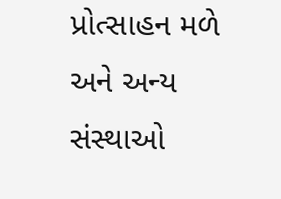પ્રોત્સાહન મળે અને અન્ય સંસ્થાઓ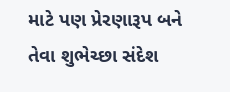માટે પણ પ્રેરણારૂપ બને તેવા શુભેચ્છા સંદેશ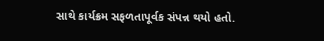સાથે કાર્યક્રમ સફળતાપૂર્વક સંપન્ન થયો હતો.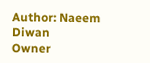Author: Naeem Diwan
Owner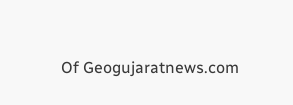Of Geogujaratnews.com